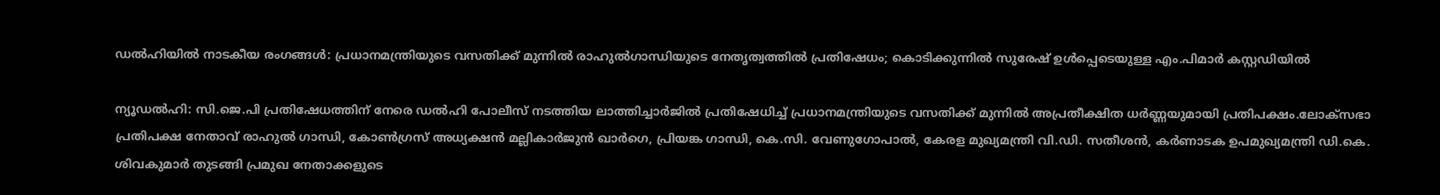ഡല്‍ഹിയില്‍ നാടകീയ രംഗങ്ങള്‍: പ്രധാനമന്ത്രിയുടെ വസതിക്ക് മുന്നില്‍ രാഹുല്‍ഗാന്ധിയുടെ നേതൃത്വത്തില്‍ പ്രതിഷേധം; കൊടിക്കുന്നില്‍ സുരേഷ് ഉള്‍പ്പെടെയുള്ള എം.പിമാര്‍ കസ്റ്റഡിയില്‍

ന്യൂഡല്‍ഹി: സി.ജെ.പി പ്രതിഷേധത്തിന് നേരെ ഡല്‍ഹി പോലീസ് നടത്തിയ ലാത്തിച്ചാർജില്‍ പ്രതിഷേധിച്ച്‌ പ്രധാനമന്ത്രിയുടെ വസതിക്ക് മുന്നില്‍ അപ്രതീക്ഷിത ധർണ്ണയുമായി പ്രതിപക്ഷം.ലോക്‌സഭാ പ്രതിപക്ഷ നേതാവ് രാഹുല്‍ ഗാന്ധി, കോണ്‍ഗ്രസ് അധ്യക്ഷൻ മല്ലികാർജുൻ ഖാർഗെ, പ്രിയങ്ക ഗാന്ധി, കെ.സി. വേണുഗോപാല്‍, കേരള മുഖ്യമന്ത്രി വി.ഡി. സതീശൻ, കർണാടക ഉപമുഖ്യമന്ത്രി ഡി.കെ. ശിവകുമാർ തുടങ്ങി പ്രമുഖ നേതാക്കളുടെ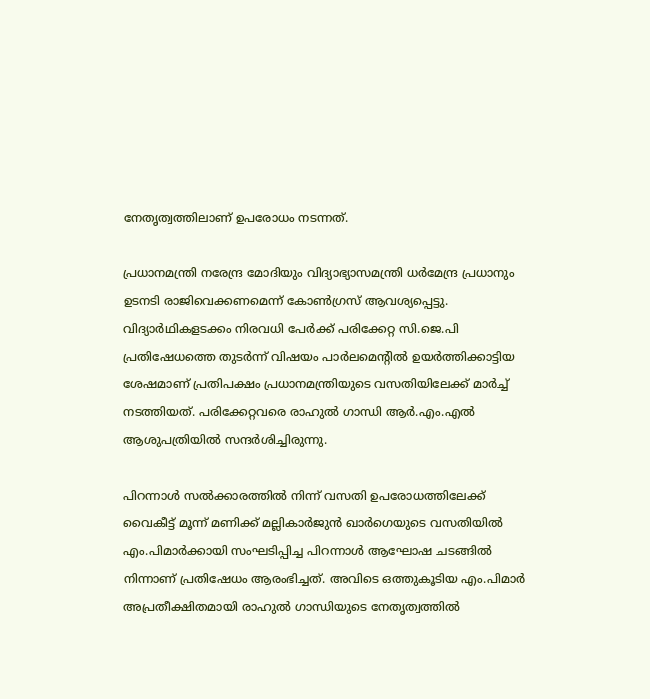നേതൃത്വത്തിലാണ് ഉപരോധം നടന്നത്.

പ്രധാനമന്ത്രി നരേന്ദ്ര മോദിയും വിദ്യാഭ്യാസമന്ത്രി ധർമേന്ദ്ര പ്രധാനും ഉടനടി രാജിവെക്കണമെന്ന് കോണ്‍ഗ്രസ് ആവശ്യപ്പെട്ടു. വിദ്യാർഥികളടക്കം നിരവധി പേർക്ക് പരിക്കേറ്റ സി.ജെ.പി പ്രതിഷേധത്തെ തുടർന്ന് വിഷയം പാർലമെന്റില്‍ ഉയർത്തിക്കാട്ടിയ ശേഷമാണ് പ്രതിപക്ഷം പ്രധാനമന്ത്രിയുടെ വസതിയിലേക്ക് മാർച്ച്‌ നടത്തിയത്. പരിക്കേറ്റവരെ രാഹുല്‍ ഗാന്ധി ആർ.എം.എല്‍ ആശുപത്രിയില്‍ സന്ദർശിച്ചിരുന്നു.

പിറന്നാള്‍ സല്‍ക്കാരത്തില്‍ നിന്ന് വസതി ഉപരോധത്തിലേക്ക്
വൈകീട്ട് മൂന്ന് മണിക്ക് മല്ലികാർജുൻ ഖാർഗെയുടെ വസതിയില്‍ എം.പിമാർക്കായി സംഘടിപ്പിച്ച പിറന്നാള്‍ ആഘോഷ ചടങ്ങില്‍ നിന്നാണ് പ്രതിഷേധം ആരംഭിച്ചത്. അവിടെ ഒത്തുകൂടിയ എം.പിമാർ അപ്രതീക്ഷിതമായി രാഹുല്‍ ഗാന്ധിയുടെ നേതൃത്വത്തില്‍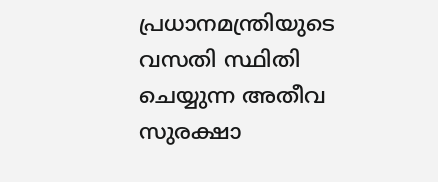പ്രധാനമന്ത്രിയുടെ വസതി സ്ഥിതി ചെയ്യുന്ന അതീവ സുരക്ഷാ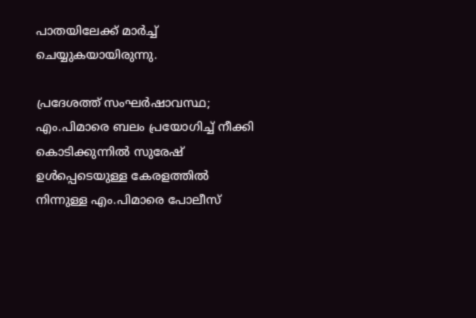പാതയിലേക്ക് മാർച്ച്‌ ചെയ്യുകയായിരുന്നു.

പ്രദേശത്ത് സംഘർഷാവസ്ഥ; എം.പിമാരെ ബലം പ്രയോഗിച്ച്‌ നീക്കി
കൊടിക്കുന്നില്‍ സുരേഷ് ഉള്‍പ്പെടെയുള്ള കേരളത്തില്‍ നിന്നുള്ള എം.പിമാരെ പോലീസ്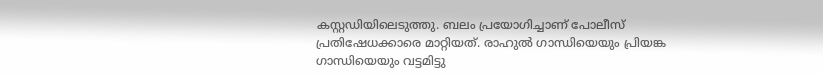കസ്റ്റഡിയിലെടുത്തു. ബലം പ്രയോഗിച്ചാണ് പോലീസ് പ്രതിഷേധക്കാരെ മാറ്റിയത്. രാഹുല്‍ ഗാന്ധിയെയും പ്രിയങ്ക ഗാന്ധിയെയും വട്ടമിട്ടു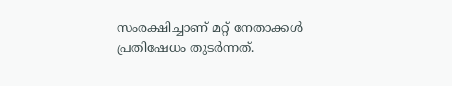സംരക്ഷിച്ചാണ് മറ്റ് നേതാക്കള്‍ പ്രതിഷേധം തുടർന്നത്.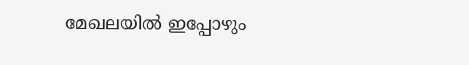മേഖലയില്‍ ഇപ്പോഴും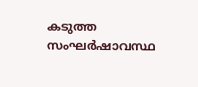കടുത്ത സംഘർഷാവസ്ഥ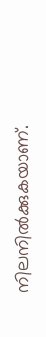നിലനില്‍ക്കുകയാണ്.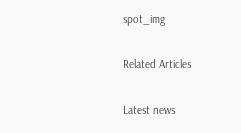spot_img

Related Articles

Latest news